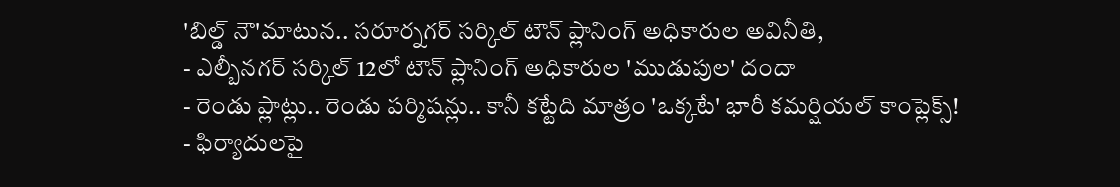'బిల్డ్ నౌ'మాటున.. సరూర్నగర్ సర్కిల్ టౌన్ ప్లానింగ్ అధికారుల అవినీతి,
- ఎల్బీనగర్ సర్కిల్ 12లో టౌన్ ప్లానింగ్ అధికారుల 'ముడుపుల' దందా
- రెండు ప్లాట్లు.. రెండు పర్మిషన్లు.. కానీ కట్టేది మాత్రం 'ఒక్కటే' భారీ కమర్షియల్ కాంప్లెక్స్!
- ఫిర్యాదులపై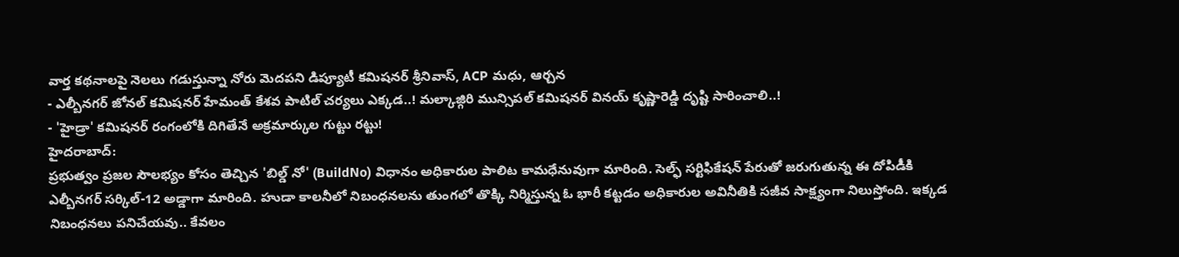వార్త కథనాలపై నెలలు గడుస్తున్నా నోరు మెదపని డిప్యూటీ కమిషనర్ శ్రీనివాస్, ACP మధు, ఆర్చన
- ఎల్బీనగర్ జోనల్ కమిషనర్ హేమంత్ కేశవ పాటిల్ చర్యలు ఎక్కడ..! మల్కాజ్గిరి మున్సిపల్ కమిషనర్ వినయ్ కృష్ణారెడ్డి దృష్టి సారించాలి..!
- 'హైడ్రా' కమిషనర్ రంగంలోకి దిగితేనే అక్రమార్కుల గుట్టు రట్టు!
హైదరాబాద్:
ప్రభుత్వం ప్రజల సౌలభ్యం కోసం తెచ్చిన 'బిల్డ్ నో' (BuildNo) విధానం అధికారుల పాలిట కామధేనువుగా మారింది. సెల్ఫ్ సర్టిఫికేషన్ పేరుతో జరుగుతున్న ఈ దోపిడీకి ఎల్బీనగర్ సర్కిల్-12 అడ్డాగా మారింది. హుడా కాలనీలో నిబంధనలను తుంగలో తొక్కి నిర్మిస్తున్న ఓ భారీ కట్టడం అధికారుల అవినీతికి సజీవ సాక్ష్యంగా నిలుస్తోంది. ఇక్కడ నిబంధనలు పనిచేయవు.. కేవలం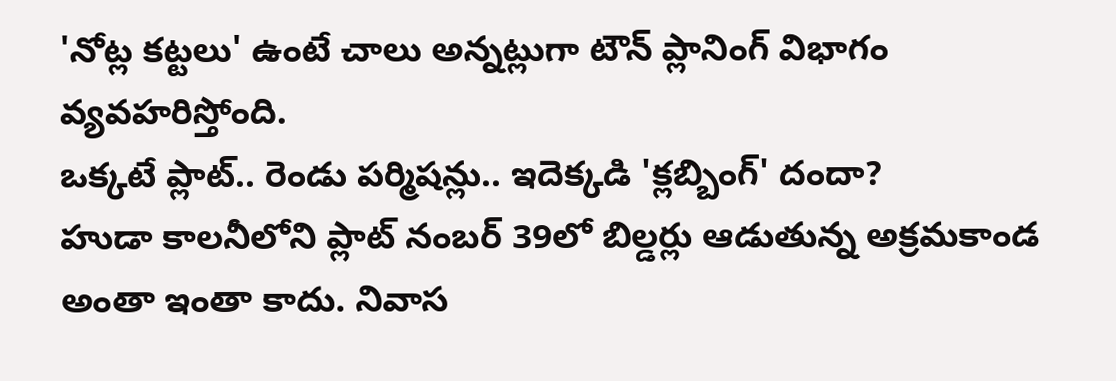'నోట్ల కట్టలు' ఉంటే చాలు అన్నట్లుగా టౌన్ ప్లానింగ్ విభాగం వ్యవహరిస్తోంది.
ఒక్కటే ప్లాట్.. రెండు పర్మిషన్లు.. ఇదెక్కడి 'క్లబ్బింగ్' దందా?
హుడా కాలనీలోని ప్లాట్ నంబర్ 39లో బిల్డర్లు ఆడుతున్న అక్రమకాండ అంతా ఇంతా కాదు. నివాస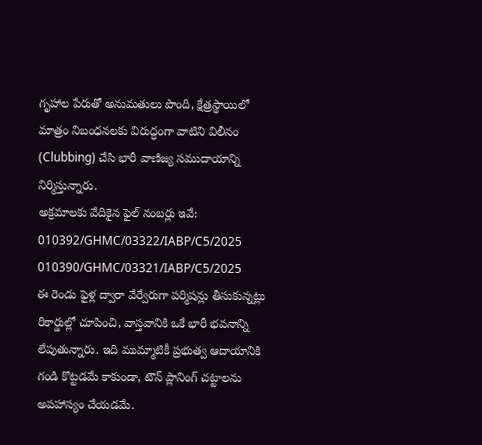గృహాల పేరుతో అనుమతులు పొంది, క్షేత్రస్థాయిలో మాత్రం నిబంధనలకు విరుద్ధంగా వాటిని విలీనం (Clubbing) చేసి భారీ వాణిజ్య సముదాయాన్ని నిర్మిస్తున్నారు.
అక్రమాలకు వేదికైన ఫైల్ నంబర్లు ఇవే:
010392/GHMC/03322/IABP/C5/2025
010390/GHMC/03321/IABP/C5/2025
ఈ రెండు ఫైళ్ల ద్వారా వేర్వేరుగా పర్మిషన్లు తీసుకున్నట్లు రికార్డుల్లో చూపించి, వాస్తవానికి ఒకే భారీ భవనాన్ని లేపుతున్నారు. ఇది ముమ్మాటికీ ప్రభుత్వ ఆదాయానికి గండి కొట్టడమే కాకుండా, టౌన్ ప్లానింగ్ చట్టాలను అపహాస్యం చేయడమే.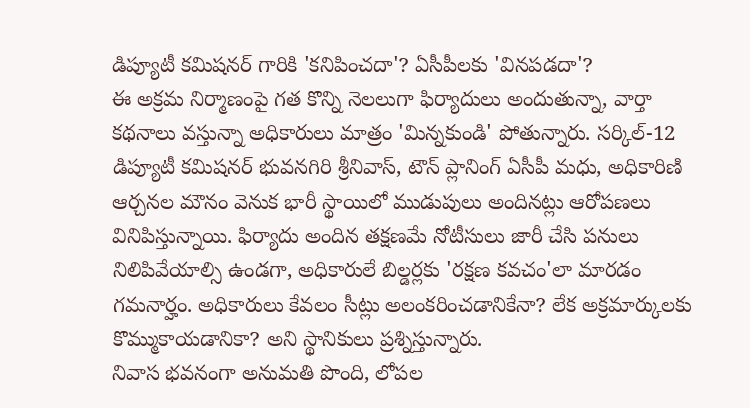డిప్యూటీ కమిషనర్ గారికి 'కనిపించదా'? ఏసీపీలకు 'వినపడదా'?
ఈ అక్రమ నిర్మాణంపై గత కొన్ని నెలలుగా ఫిర్యాదులు అందుతున్నా, వార్తా కథనాలు వస్తున్నా అధికారులు మాత్రం 'మిన్నకుండి' పోతున్నారు. సర్కిల్-12 డిప్యూటీ కమిషనర్ భువనగిరి శ్రీనివాస్, టౌన్ ప్లానింగ్ ఏసీపీ మధు, అధికారిణి ఆర్చనల మౌనం వెనుక భారీ స్థాయిలో ముడుపులు అందినట్లు ఆరోపణలు వినిపిస్తున్నాయి. ఫిర్యాదు అందిన తక్షణమే నోటీసులు జారీ చేసి పనులు నిలిపివేయాల్సి ఉండగా, అధికారులే బిల్డర్లకు 'రక్షణ కవచం'లా మారడం గమనార్హం. అధికారులు కేవలం సీట్లు అలంకరించడానికేనా? లేక అక్రమార్కులకు కొమ్ముకాయడానికా? అని స్థానికులు ప్రశ్నిస్తున్నారు.
నివాస భవనంగా అనుమతి పొంది, లోపల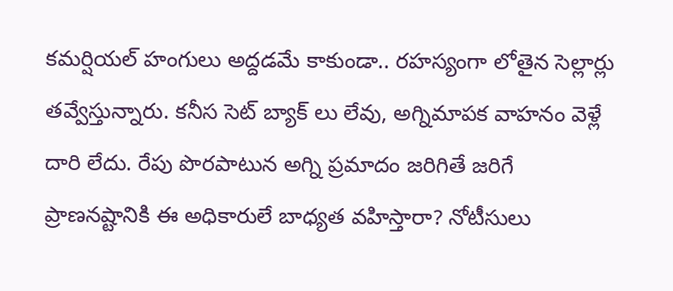కమర్షియల్ హంగులు అద్దడమే కాకుండా.. రహస్యంగా లోతైన సెల్లార్లు తవ్వేస్తున్నారు. కనీస సెట్ బ్యాక్ లు లేవు, అగ్నిమాపక వాహనం వెళ్లే దారి లేదు. రేపు పొరపాటున అగ్ని ప్రమాదం జరిగితే జరిగే ప్రాణనష్టానికి ఈ అధికారులే బాధ్యత వహిస్తారా? నోటీసులు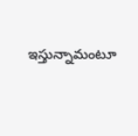ఇస్తున్నామంటూ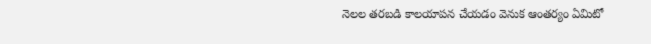నెలల తరబడి కాలయాపన చేయడం వెనుక ఆంతర్యం ఏమిటో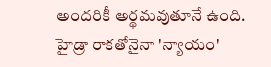అందరికీ అర్థమవుతూనే ఉంది.
హైడ్రా రాకతోనైనా 'న్యాయం'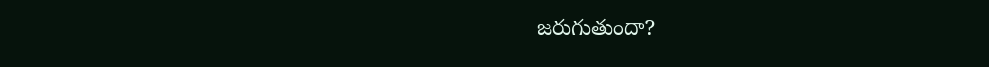జరుగుతుందా?